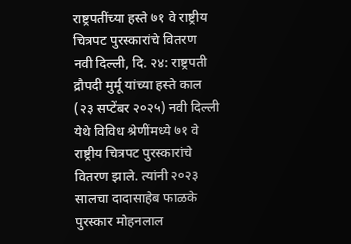राष्ट्रपतींच्या हस्ते ७१ वे राष्ट्रीय चित्रपट पुरस्कारांचे वितरण
नवी दिल्ली, दि. २४: राष्ट्रपती द्रौपदी मुर्मू यांच्या हस्ते काल (२३ सप्टेंबर २०२५) नवी दिल्ली येथे विविध श्रेणींमध्ये ७१ वे राष्ट्रीय चित्रपट पुरस्कारांचे वितरण झाले. त्यांनी २०२३ सालचा दादासाहेब फाळके पुरस्कार मोहनलाल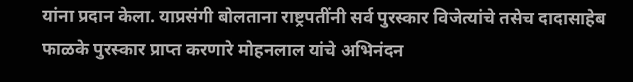यांना प्रदान केला. याप्रसंगी बोलताना राष्ट्रपतींनी सर्व पुरस्कार विजेत्यांचे तसेच दादासाहेब फाळके पुरस्कार प्राप्त करणारे मोहनलाल यांचे अभिनंदन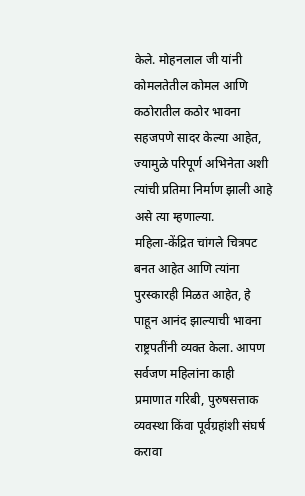केले. मोहनलाल जी यांनी कोमलतेतील कोमल आणि कठोरातील कठोर भावना सहजपणे सादर केल्या आहेत, ज्यामुळे परिपूर्ण अभिनेता अशी त्यांची प्रतिमा निर्माण झाली आहे असे त्या म्हणाल्या.
महिला-केंद्रित चांगले चित्रपट बनत आहेत आणि त्यांना पुरस्कारही मिळत आहेत, हे पाहून आनंद झाल्याची भावना राष्ट्रपतींनी व्यक्त केला. आपण सर्वजण महिलांना काही प्रमाणात गरिबी, पुरुषसत्ताक व्यवस्था किंवा पूर्वग्रहांशी संघर्ष करावा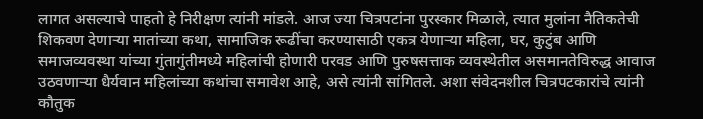लागत असल्याचे पाहतो हे निरीक्षण त्यांनी मांडले. आज ज्या चित्रपटांना पुरस्कार मिळाले, त्यात मुलांना नैतिकतेची शिकवण देणाऱ्या मातांच्या कथा, सामाजिक रूढींचा करण्यासाठी एकत्र येणाऱ्या महिला, घर, कुटुंब आणि समाजव्यवस्था यांच्या गुंतागुंतीमध्ये महिलांची होणारी परवड आणि पुरुषसत्ताक व्यवस्थेतील असमानतेविरुद्ध आवाज उठवणाऱ्या धैर्यवान महिलांच्या कथांचा समावेश आहे, असे त्यांनी सांगितले. अशा संवेदनशील चित्रपटकारांचे त्यांनी कौतुक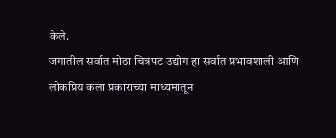केले.
जगातील सर्वात मोठा चित्रपट उद्योग हा सर्वात प्रभावशाली आणि लोकप्रिय कला प्रकाराच्या माध्यमातून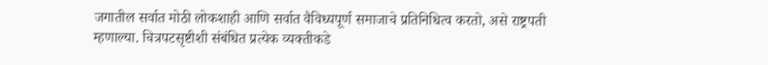जगातील सर्वात मोठी लोकशाही आणि सर्वात वैविध्यपूर्ण समाजाचे प्रतिनिधित्व करतो, असे राष्ट्रपती म्हणाल्या. चित्रपटसृष्टीशी संबंधित प्रत्येक व्यक्तीकडे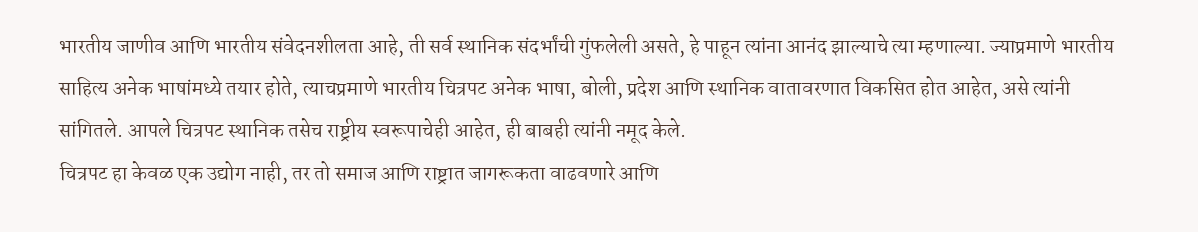भारतीय जाणीव आणि भारतीय संवेदनशीलता आहे, ती सर्व स्थानिक संदर्भांची गुंफलेली असते, हे पाहून त्यांना आनंद झाल्याचे त्या म्हणाल्या. ज्याप्रमाणे भारतीय साहित्य अनेक भाषांमध्ये तयार होते, त्याचप्रमाणे भारतीय चित्रपट अनेक भाषा, बोली, प्रदेश आणि स्थानिक वातावरणात विकसित होत आहेत, असे त्यांनी सांगितले. आपले चित्रपट स्थानिक तसेच राष्ट्रीय स्वरूपाचेही आहेत, ही बाबही त्यांनी नमूद केले.
चित्रपट हा केवळ एक उद्योग नाही, तर तो समाज आणि राष्ट्रात जागरूकता वाढवणारे आणि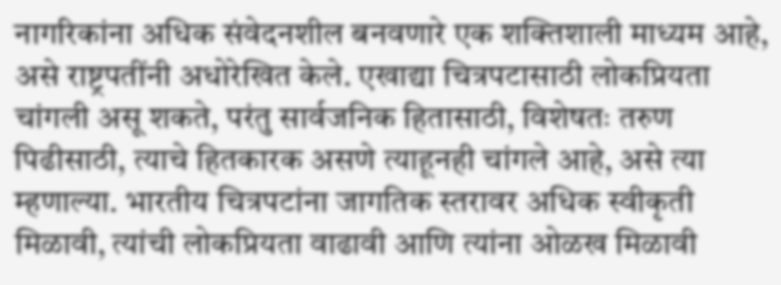नागरिकांना अधिक संवेदनशील बनवणारे एक शक्तिशाली माध्यम आहे, असे राष्ट्रपतींनी अधोरेखित केले. एखाद्या चित्रपटासाठी लोकप्रियता चांगली असू शकते, परंतु सार्वजनिक हितासाठी, विशेषतः तरुण पिढीसाठी, त्याचे हितकारक असणे त्याहूनही चांगले आहे, असे त्या म्हणाल्या. भारतीय चित्रपटांना जागतिक स्तरावर अधिक स्वीकृती मिळावी, त्यांची लोकप्रियता वाढावी आणि त्यांना ओळख मिळावी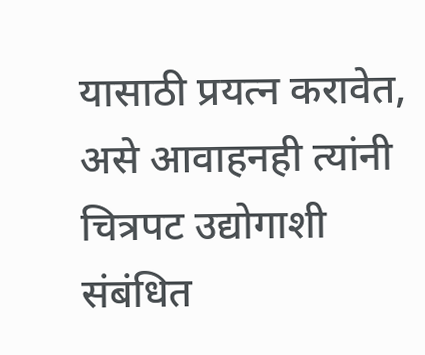यासाठी प्रयत्न करावेत, असे आवाहनही त्यांनी चित्रपट उद्योगाशी संबंधित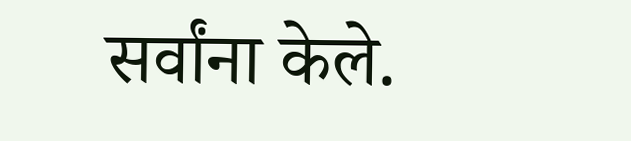सर्वांना केले.